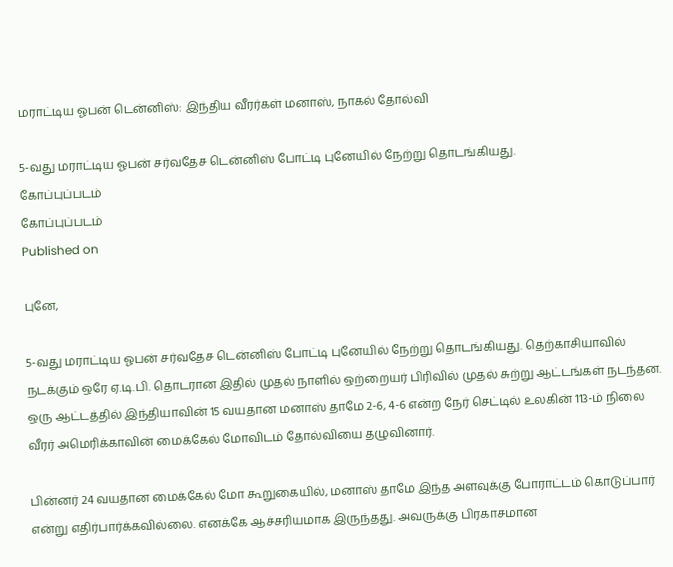மராட்டிய ஓபன் டென்னிஸ்: இந்திய வீரர்கள் மனாஸ், நாகல் தோல்வி

5-வது மராட்டிய ஓபன் சர்வதேச டென்னிஸ் போட்டி புனேயில் நேற்று தொடங்கியது.
கோப்புப்படம்
கோப்புப்படம்
Published on

புனே,

5-வது மராட்டிய ஓபன் சர்வதேச டென்னிஸ் போட்டி புனேயில் நேற்று தொடங்கியது. தெற்காசியாவில் நடக்கும் ஒரே ஏ.டி.பி. தொடரான இதில் முதல் நாளில் ஒற்றையர் பிரிவில் முதல் சுற்று ஆட்டங்கள் நடந்தன. ஒரு ஆட்டத்தில் இந்தியாவின் 15 வயதான மனாஸ் தாமே 2-6, 4-6 என்ற நேர் செட்டில் உலகின் 113-ம் நிலை வீரர் அமெரிக்காவின் மைக்கேல் மோவிடம் தோல்வியை தழுவினார்.

பின்னர் 24 வயதான மைக்கேல் மோ கூறுகையில், மனாஸ் தாமே இந்த அளவுக்கு போராட்டம் கொடுப்பார் என்று எதிர்பார்க்கவில்லை. எனக்கே ஆச்சரியமாக இருந்தது. அவருக்கு பிரகாசமான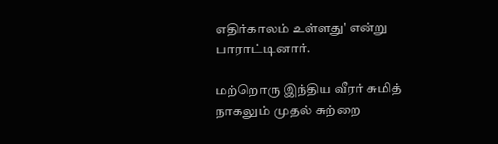எதிர்காலம் உள்ளது' என்று பாராட்டினார்.

மற்றொரு இந்திய வீரர் சுமித் நாகலும் முதல் சுற்றை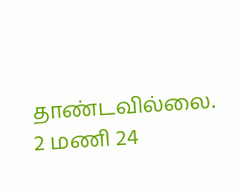தாண்டவில்லை. 2 மணி 24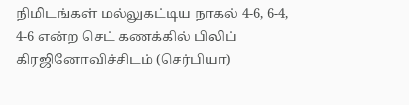நிமிடங்கள் மல்லுகட்டிய நாகல் 4-6, 6-4, 4-6 என்ற செட் கணக்கில் பிலிப் கிரஜினோவிச்சிடம் (செர்பியா)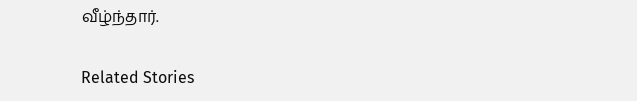வீழ்ந்தார்.

Related Stories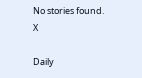No stories found.
X

Daily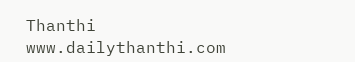Thanthi
www.dailythanthi.com